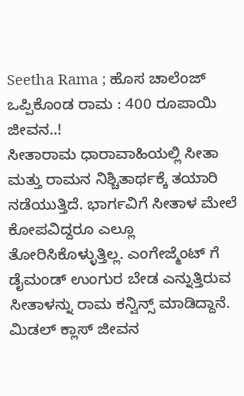Seetha Rama ; ಹೊಸ ಚಾಲೆಂಜ್ ಒಪ್ಪಿಕೊಂಡ ರಾಮ : 400 ರೂಪಾಯಿ ಜೀವನ..!
ಸೀತಾರಾಮ ಧಾರಾವಾಹಿಯಲ್ಲಿ ಸೀತಾ ಮತ್ತು ರಾಮನ ನಿಶ್ಚಿತಾರ್ಥಕ್ಕೆ ತಯಾರಿ ನಡೆಯುತ್ತಿದೆ. ಭಾರ್ಗವಿಗೆ ಸೀತಾಳ ಮೇಲೆ ಕೋಪವಿದ್ದರೂ ಎಲ್ಲೂ ತೋರಿಸಿಕೊಳ್ಳುತ್ತಿಲ್ಲ. ಎಂಗೇಜ್ಮೆಂಟ್ ಗೆ ಡೈಮಂಡ್ ಉಂಗುರ ಬೇಡ ಎನ್ನುತ್ತಿರುವ ಸೀತಾಳನ್ನು ರಾಮ ಕನ್ವಿನ್ಸ್ ಮಾಡಿದ್ದಾನೆ. ಮಿಡಲ್ ಕ್ಲಾಸ್ ಜೀವನ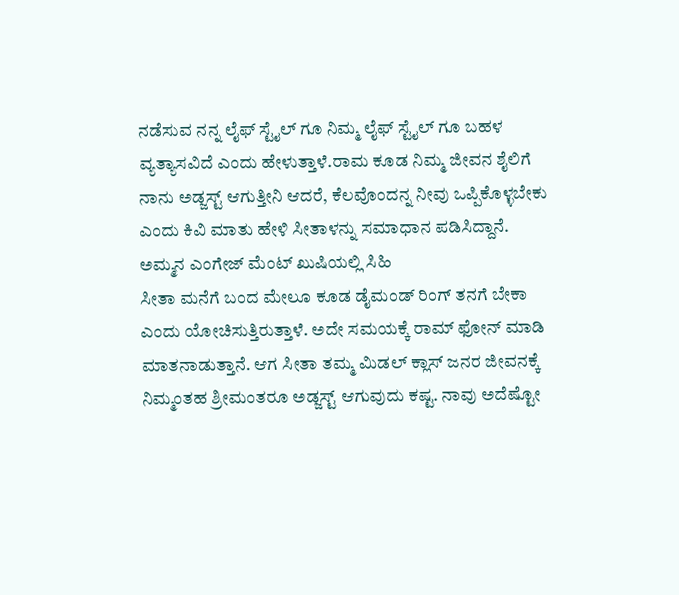ನಡೆಸುವ ನನ್ನ ಲೈಫ್ ಸ್ಟೈಲ್ ಗೂ ನಿಮ್ಮ ಲೈಫ್ ಸ್ಟೈಲ್ ಗೂ ಬಹಳ ವ್ಯತ್ಯಾಸವಿದೆ ಎಂದು ಹೇಳುತ್ತಾಳೆ.ರಾಮ ಕೂಡ ನಿಮ್ಮ ಜೀವನ ಶೈಲಿಗೆ ನಾನು ಅಡ್ಜಸ್ಟ್ ಆಗುತ್ತೀನಿ ಆದರೆ, ಕೆಲವೊಂದನ್ನ ನೀವು ಒಪ್ಪಿಕೊಳ್ಳಬೇಕು ಎಂದು ಕಿವಿ ಮಾತು ಹೇಳಿ ಸೀತಾಳನ್ನು ಸಮಾಧಾನ ಪಡಿಸಿದ್ದಾನೆ.
ಅಮ್ಮನ ಎಂಗೇಜ್ ಮೆಂಟ್ ಖುಷಿಯಲ್ಲಿ ಸಿಹಿ
ಸೀತಾ ಮನೆಗೆ ಬಂದ ಮೇಲೂ ಕೂಡ ಡೈಮಂಡ್ ರಿಂಗ್ ತನಗೆ ಬೇಕಾ ಎಂದು ಯೋಚಿಸುತ್ತಿರುತ್ತಾಳೆ. ಅದೇ ಸಮಯಕ್ಕೆ ರಾಮ್ ಫೋನ್ ಮಾಡಿ ಮಾತನಾಡುತ್ತಾನೆ. ಆಗ ಸೀತಾ ತಮ್ಮ ಮಿಡಲ್ ಕ್ಲಾಸ್ ಜನರ ಜೀವನಕ್ಕೆ ನಿಮ್ಮಂತಹ ಶ್ರೀಮಂತರೂ ಅಡ್ಜಸ್ಟ್ ಆಗುವುದು ಕಷ್ಟ. ನಾವು ಅದೆಷ್ಟೋ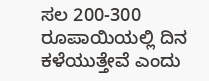ಸಲ 200-300 ರೂಪಾಯಿಯಲ್ಲಿ ದಿನ ಕಳೆಯುತ್ತೇವೆ ಎಂದು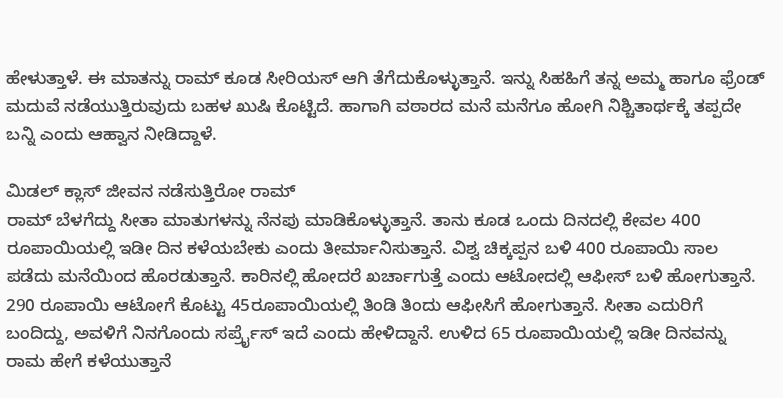ಹೇಳುತ್ತಾಳೆ. ಈ ಮಾತನ್ನು ರಾಮ್ ಕೂಡ ಸೀರಿಯಸ್ ಆಗಿ ತೆಗೆದುಕೊಳ್ಳುತ್ತಾನೆ. ಇನ್ನು ಸಿಹಹಿಗೆ ತನ್ನ ಅಮ್ಮ ಹಾಗೂ ಫ್ರೆಂಡ್ ಮದುವೆ ನಡೆಯುತ್ತಿರುವುದು ಬಹಳ ಖುಷಿ ಕೊಟ್ಟಿದೆ. ಹಾಗಾಗಿ ವಠಾರದ ಮನೆ ಮನೆಗೂ ಹೋಗಿ ನಿಶ್ಚಿತಾರ್ಥಕ್ಕೆ ತಪ್ಪದೇ ಬನ್ನಿ ಎಂದು ಆಹ್ವಾನ ನೀಡಿದ್ದಾಳೆ.

ಮಿಡಲ್ ಕ್ಲಾಸ್ ಜೀವನ ನಡೆಸುತ್ತಿರೋ ರಾಮ್
ರಾಮ್ ಬೆಳಗೆದ್ದು ಸೀತಾ ಮಾತುಗಳನ್ನು ನೆನಪು ಮಾಡಿಕೊಳ್ಳುತ್ತಾನೆ. ತಾನು ಕೂಡ ಒಂದು ದಿನದಲ್ಲಿ ಕೇವಲ 400 ರೂಪಾಯಿಯಲ್ಲಿ ಇಡೀ ದಿನ ಕಳೆಯಬೇಕು ಎಂದು ತೀರ್ಮಾನಿಸುತ್ತಾನೆ. ವಿಶ್ವ ಚಿಕ್ಕಪ್ಪನ ಬಳಿ 400 ರೂಪಾಯಿ ಸಾಲ ಪಡೆದು ಮನೆಯಿಂದ ಹೊರಡುತ್ತಾನೆ. ಕಾರಿನಲ್ಲಿ ಹೋದರೆ ಖರ್ಚಾಗುತ್ತೆ ಎಂದು ಆಟೋದಲ್ಲಿ ಆಫೀಸ್ ಬಳಿ ಹೋಗುತ್ತಾನೆ. 290 ರೂಪಾಯಿ ಆಟೋಗೆ ಕೊಟ್ಟು 45ರೂಪಾಯಿಯಲ್ಲಿ ತಿಂಡಿ ತಿಂದು ಆಫೀಸಿಗೆ ಹೋಗುತ್ತಾನೆ. ಸೀತಾ ಎದುರಿಗೆ ಬಂದಿದ್ದು, ಅವಳಿಗೆ ನಿನಗೊಂದು ಸರ್ಪ್ರೈಸ್ ಇದೆ ಎಂದು ಹೇಳಿದ್ದಾನೆ. ಉಳಿದ 65 ರೂಪಾಯಿಯಲ್ಲಿ ಇಡೀ ದಿನವನ್ನು ರಾಮ ಹೇಗೆ ಕಳೆಯುತ್ತಾನೆ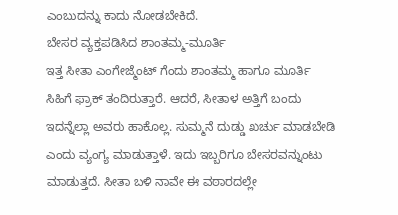ಎಂಬುದನ್ನು ಕಾದು ನೋಡಬೇಕಿದೆ.
ಬೇಸರ ವ್ಯಕ್ತಪಡಿಸಿದ ಶಾಂತಮ್ಮ-ಮೂರ್ತಿ
ಇತ್ತ ಸೀತಾ ಎಂಗೇಜ್ಮೆಂಟ್ ಗೆಂದು ಶಾಂತಮ್ಮ ಹಾಗೂ ಮೂರ್ತಿ ಸಿಹಿಗೆ ಫ್ರಾಕ್ ತಂದಿರುತ್ತಾರೆ. ಆದರೆ, ಸೀತಾಳ ಅತ್ತಿಗೆ ಬಂದು ಇದನ್ನೆಲ್ಲಾ ಅವರು ಹಾಕೊಲ್ಲ. ಸುಮ್ಮನೆ ದುಡ್ಡು ಖರ್ಚು ಮಾಡಬೇಡಿ ಎಂದು ವ್ಯಂಗ್ಯ ಮಾಡುತ್ತಾಳೆ. ಇದು ಇಬ್ಬರಿಗೂ ಬೇಸರವನ್ನುಂಟು ಮಾಡುತ್ತದೆ. ಸೀತಾ ಬಳಿ ನಾವೇ ಈ ವಠಾರದಲ್ಲೇ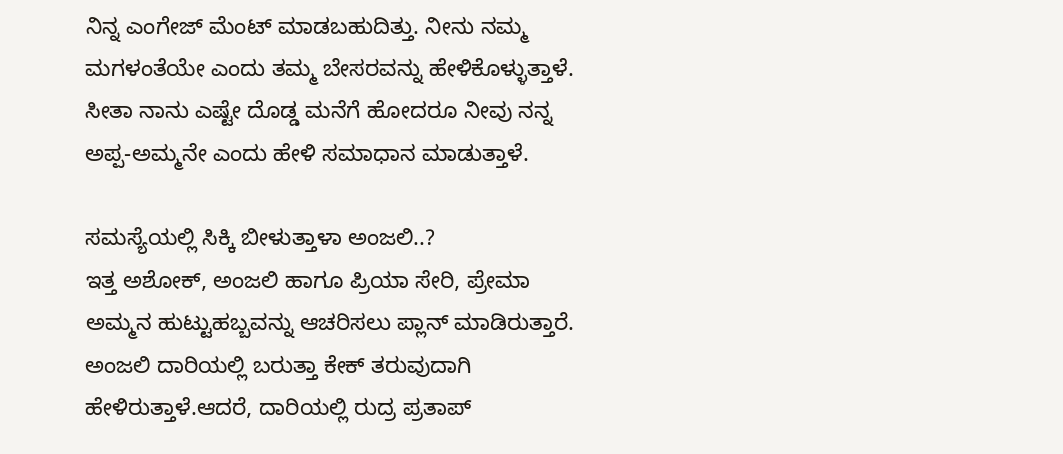ನಿನ್ನ ಎಂಗೇಜ್ ಮೆಂಟ್ ಮಾಡಬಹುದಿತ್ತು. ನೀನು ನಮ್ಮ ಮಗಳಂತೆಯೇ ಎಂದು ತಮ್ಮ ಬೇಸರವನ್ನು ಹೇಳಿಕೊಳ್ಳುತ್ತಾಳೆ. ಸೀತಾ ನಾನು ಎಷ್ಟೇ ದೊಡ್ಡ ಮನೆಗೆ ಹೋದರೂ ನೀವು ನನ್ನ ಅಪ್ಪ-ಅಮ್ಮನೇ ಎಂದು ಹೇಳಿ ಸಮಾಧಾನ ಮಾಡುತ್ತಾಳೆ.

ಸಮಸ್ಯೆಯಲ್ಲಿ ಸಿಕ್ಕಿ ಬೀಳುತ್ತಾಳಾ ಅಂಜಲಿ..?
ಇತ್ತ ಅಶೋಕ್, ಅಂಜಲಿ ಹಾಗೂ ಪ್ರಿಯಾ ಸೇರಿ, ಪ್ರೇಮಾ ಅಮ್ಮನ ಹುಟ್ಟುಹಬ್ಬವನ್ನು ಆಚರಿಸಲು ಪ್ಲಾನ್ ಮಾಡಿರುತ್ತಾರೆ. ಅಂಜಲಿ ದಾರಿಯಲ್ಲಿ ಬರುತ್ತಾ ಕೇಕ್ ತರುವುದಾಗಿ ಹೇಳಿರುತ್ತಾಳೆ.ಆದರೆ, ದಾರಿಯಲ್ಲಿ ರುದ್ರ ಪ್ರತಾಪ್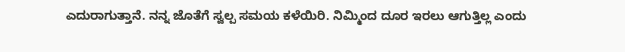ಎದುರಾಗುತ್ತಾನೆ. ನನ್ನ ಜೊತೆಗೆ ಸ್ವಲ್ಪ ಸಮಯ ಕಳೆಯಿರಿ. ನಿಮ್ಮಿಂದ ದೂರ ಇರಲು ಆಗುತ್ತಿಲ್ಲ ಎಂದು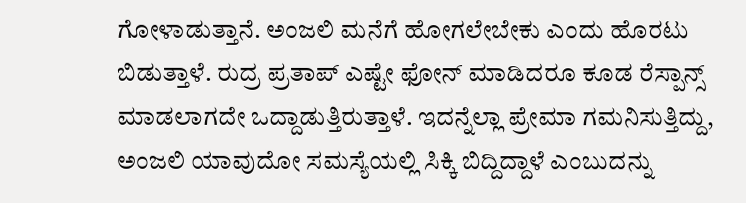ಗೋಳಾಡುತ್ತಾನೆ. ಅಂಜಲಿ ಮನೆಗೆ ಹೋಗಲೇಬೇಕು ಎಂದು ಹೊರಟು ಬಿಡುತ್ತಾಳೆ. ರುದ್ರ ಪ್ರತಾಪ್ ಎಷ್ಟೇ ಫೋನ್ ಮಾಡಿದರೂ ಕೂಡ ರೆಸ್ಪಾನ್ಸ್ ಮಾಡಲಾಗದೇ ಒದ್ದಾಡುತ್ತಿರುತ್ತಾಳೆ. ಇದನ್ನೆಲ್ಲಾ ಪ್ರೇಮಾ ಗಮನಿಸುತ್ತಿದ್ದು, ಅಂಜಲಿ ಯಾವುದೋ ಸಮಸ್ಯೆಯಲ್ಲಿ ಸಿಕ್ಕಿ ಬಿದ್ದಿದ್ದಾಳೆ ಎಂಬುದನ್ನು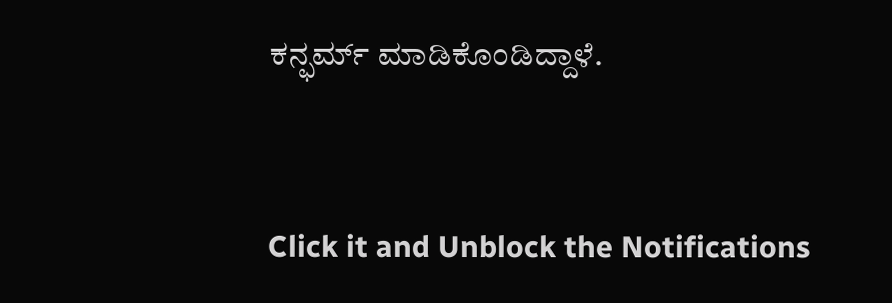ಕನ್ಫರ್ಮ್ ಮಾಡಿಕೊಂಡಿದ್ದಾಳೆ.


Click it and Unblock the Notifications